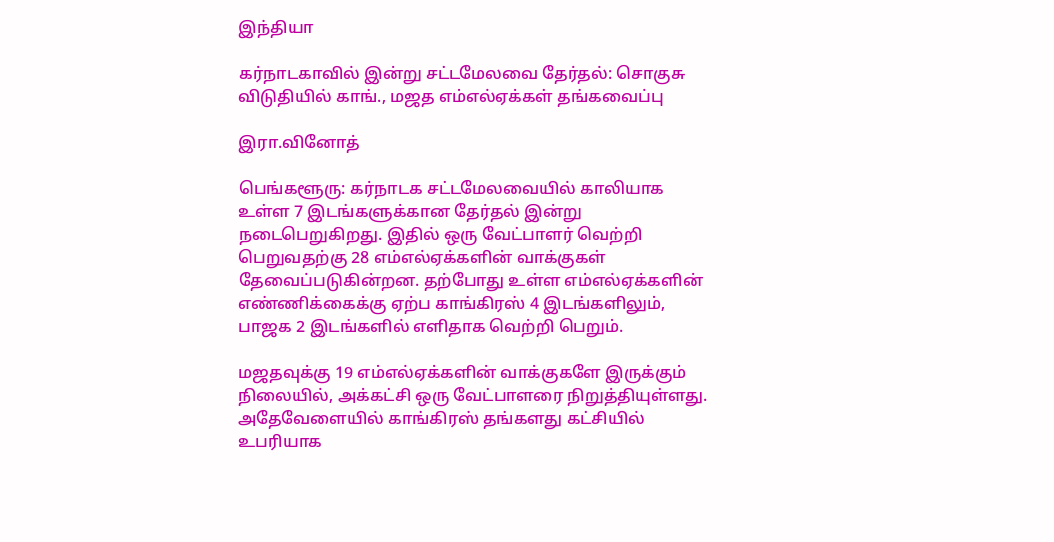இந்தியா

கர்நாடகாவில் இன்று சட்டமேலவை தேர்தல்: சொகுசு விடுதியில் காங்., மஜத‌ எம்எல்ஏக்கள் தங்கவைப்பு

இரா.வினோத்

பெங்களூரு: கர்நாடக சட்டமேலவையில் காலியாக உள்ள 7 இடங்களுக்கான தேர்தல் இன்று நடைபெறுகிறது. இதில் ஒரு வேட்பாளர் வெற்றி பெறுவதற்கு 28 எம்எல்ஏக்களின் வாக்குகள் தேவைப்படுகின்றன. தற்போது உள்ள எம்எல்ஏக்களின் எண்ணிக்கைக்கு ஏற்ப காங்கிரஸ் 4 இடங்களிலும், பாஜக 2 இடங்களில் எளிதாக‌ வெற்றி பெறும்.

மஜதவுக்கு 19 எம்எல்ஏக்களின் வாக்குகளே இருக்கும் நிலையில், அக்கட்சி ஒரு வேட்பாளரை நிறுத்தியுள்ளது. அதேவேளையில் காங்கிரஸ் தங்களது கட்சியில் உபரியாக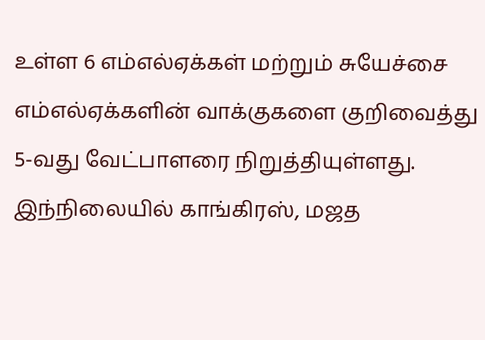உள்ள 6 எம்எல்ஏக்கள் மற்றும் சுயேச்சை எம்எல்ஏக்களின் வாக்குகளை குறிவைத்து 5-வது வேட்பாளரை நிறுத்தியுள்ளது. இந்நிலையில் காங்கிரஸ், மஜத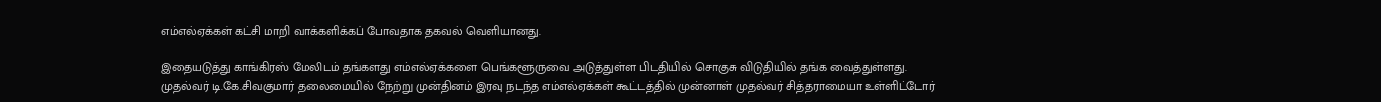எம்எல்ஏக்கள் கட்சி மாறி வாக்களிக்கப் போவதாக தகவல் வெளியானது.

இதையடுத்து காங்கிரஸ் மேலிடம் தங்களது எம்எல்ஏக்களை பெங்களூருவை அடுத்துள்ள பிடதியில் சொகுசு விடுதியில் தங்க வைத்துள்ளது. முதல்வர் டி.கே.சிவகுமார் தலைமையில் நேற்று முன்தினம் இரவு நடந்த எம்எல்ஏக்கள் கூட்டத்தில் முன்னாள் முதல்வர் சித்தராமையா உள்ளிட்டோர்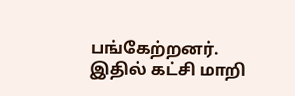பங்கேற்றனர். இதில் கட்சி மாறி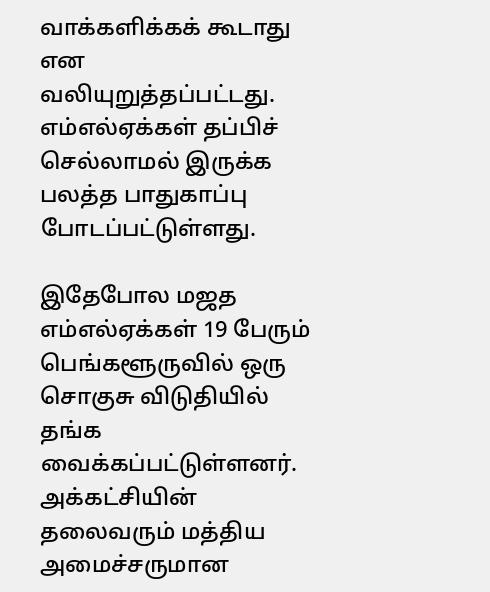வாக்களிக்கக் கூடாது என வலியுறுத்தப்பட்டது. எம்எல்ஏக்கள் தப்பிச் செல்லாமல் இருக்க பலத்த பாதுகாப்பு போடப்பட்டுள்ளது.

இதேபோல மஜத எம்எல்ஏக்கள் 19 பேரும் பெங்களூருவில் ஒரு சொகுசு விடுதியில் தங்க வைக்கப்பட்டுள்ளனர். அக்கட்சியின் தலைவரும் மத்திய அமைச்சருமான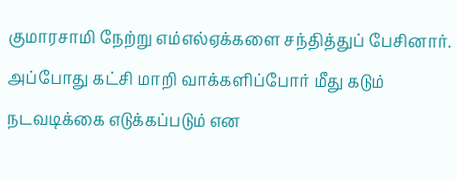குமாரசாமி நேற்று எம்எல்ஏக்களை சந்தித்துப் பேசினார். அப்போது கட்சி மாறி வாக்களிப்போர் மீது கடும் நடவடிக்கை எடுக்கப்படும் என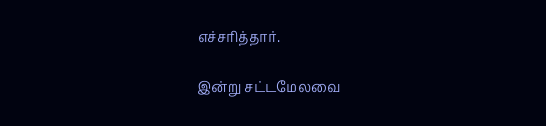எச்சரித்தார்.

இன்று சட்டமேலவை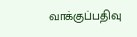வாக்குப்பதிவு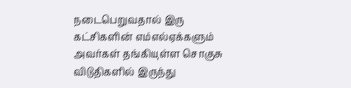நடைபெறுவதால் இரு கட்சிகளின் எம்எல்ஏக்களும் அவர்கள் தங்கியுள்ள‌ சொகுசு விடுதிகளில் இருந்து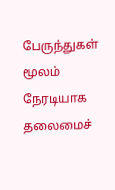பேருந்துகள் மூலம் நேரடியாக தலைமைச்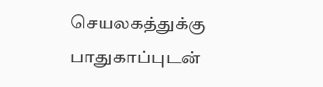செயலகத்துக்கு பாதுகாப்புடன்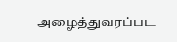அழைத்துவரப்பட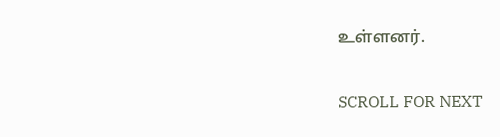உள்ளனர்.

SCROLL FOR NEXT